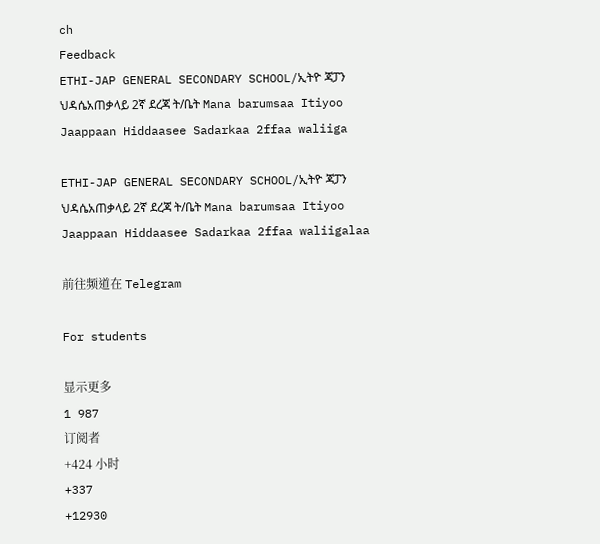ch
Feedback
ETHI-JAP GENERAL SECONDARY SCHOOL/ኢትዮ ጃፓን ህዳሴአጠቃላይ 2ኛ ደረጃ ት/ቤት Mana barumsaa Itiyoo Jaappaan Hiddaasee Sadarkaa 2ffaa waliiga

ETHI-JAP GENERAL SECONDARY SCHOOL/ኢትዮ ጃፓን ህዳሴአጠቃላይ 2ኛ ደረጃ ት/ቤት Mana barumsaa Itiyoo Jaappaan Hiddaasee Sadarkaa 2ffaa waliigalaa

前往频道在 Telegram

For students

显示更多
1 987
订阅者
+424 小时
+337
+12930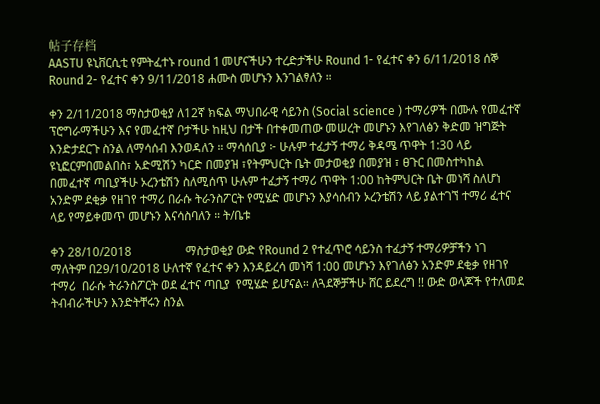帖子存档
AASTU ዩኒቨርሲቲ የምትፈተኑ round 1 መሆናችሁን ተረድታችሁ Round 1- የፈተና ቀን 6/11/2018 ሰኞ Round 2- የፈተና ቀን 9/11/2018 ሐሙስ መሆኑን እንገልፃለን ።

ቀን 2/11/2018 ማስታወቂያ ለ12ኛ ክፍል ማህበራዊ ሳይንስ (Social science ) ተማሪዎች በሙሉ የመፈተኛ ፕሮግራማችሁን እና የመፈተኛ ቦታችሁ ከዚህ በታች በተቀመጠው መሠረት መሆኑን እየገለፅን ቅድመ ዝግጅት እንድታደርጉ ስንል ለማሳሰብ እንወዳለን ። ማሳሰቢያ ፦ ሁሉም ተፈታኝ ተማሪ ቅዳሜ ጥዋት 1:30 ላይ ዩኒፎርምበመልበስ፣ አድሚሽን ካርድ በመያዝ ፣የትምህርት ቤት መታወቂያ በመያዝ ፣ ፀጉር በመስተካከል በመፈተኛ ጣቢያችሁ ኦረንቴሽን ስለሚሰጥ ሁሉም ተፈታኝ ተማሪ ጥዋት 1:00 ከትምህርት ቤት መነሻ ስለሆነ አንድም ደቂቃ የዘገየ ተማሪ በራሱ ትራንስፖርት የሚሄድ መሆኑን እያሳሰብን ኦረንቴሽን ላይ ያልተገኘ ተማሪ ፈተና ላይ የማይቀመጥ መሆኑን እናሳስባለን ። ት/ቤቱ

ቀን 28/10/2018                  ማስታወቂያ ውድ የRound 2 የተፈጥሮ ሳይንስ ተፈታኝ ተማሪዎቻችን ነገ ማለትም በ29/10/2018 ሁለተኛ የፈተና ቀን እንዳይረሳ መነሻ 1:00 መሆኑን እየገለፅን አንድም ደቂቃ የዘገየ ተማሪ  በራሱ ትራንስፖርት ወደ ፈተና ጣቢያ  የሚሄድ ይሆናል። ለጓደኞቻችሁ ሸር ይደረግ !! ውድ ወላጆች የተለመደ ትብብራችሁን እንድትቸሩን ስንል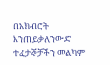በአክብሮት እንጠይቃለንውድ ተፈታኞቻችን መልካም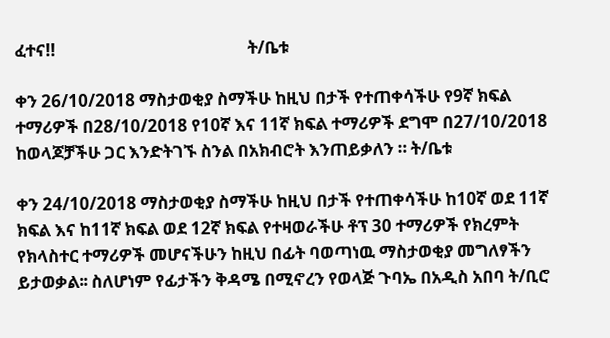ፈተና!!                                                ት/ቤቱ

ቀን 26/10/2018 ማስታወቂያ ስማችሁ ከዚህ በታች የተጠቀሳችሁ የ9ኛ ክፍል ተማሪዎች በ28/10/2018 የ10ኛ እና 11ኛ ክፍል ተማሪዎች ደግሞ በ27/10/2018 ከወላጆቻችሁ ጋር እንድትገኙ ስንል በአክብሮት እንጠይቃለን ። ት/ቤቱ

ቀን 24/10/2018 ማስታወቂያ ስማችሁ ከዚህ በታች የተጠቀሳችሁ ከ10ኛ ወደ 11ኛ ክፍል እና ከ11ኛ ክፍል ወደ 12ኛ ክፍል የተዛወራችሁ ቶፕ 30 ተማሪዎች የክረምት የክላስተር ተማሪዎች መሆናችሁን ከዚህ በፊት ባወጣነዉ ማስታወቂያ መግለፃችን ይታወቃል፡፡ ስለሆነም የፊታችን ቅዳሜ በሚኖረን የወላጅ ጉባኤ በአዲስ አበባ ት/ቢሮ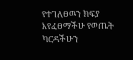የተገለፀዉን ክፍያ እየፈፀማችሁ የወጤት ካርዳችሁን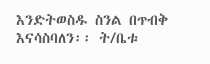እንድትወስዱ ስንል በጥብቅ እናሳስባለን፡፡ ት/ቤቱ